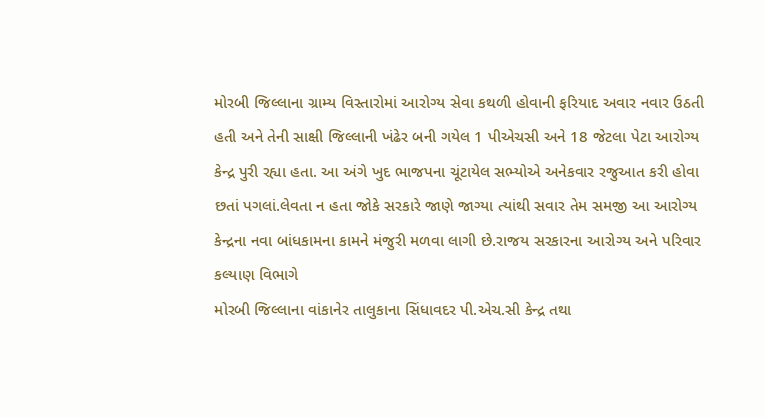મોરબી જિલ્લાના ગ્રામ્ય વિસ્તારોમાં આરોગ્ય સેવા કથળી હોવાની ફરિયાદ અવાર નવાર ઉઠતી હતી અને તેની સાક્ષી જિલ્લાની ખંઢેર બની ગયેલ 1 પીએચસી અને 18 જેટલા પેટા આરોગ્ય કેન્દ્ર પુરી રહ્યા હતા. આ અંગે ખુદ ભાજપના ચૂંટાયેલ સભ્યોએ અનેકવાર રજુઆત કરી હોવા છતાં પગલાં.લેવતા ન હતા જોકે સરકારે જાણે જાગ્યા ત્યાંથી સવાર તેમ સમજી આ આરોગ્ય કેન્દ્રના નવા બાંધકામના કામને મંજુરી મળવા લાગી છે.રાજય સરકારના આરોગ્ય અને પરિવાર કલ્યાણ વિભાગે
મોરબી જિલ્લાના વાંકાનેર તાલુકાના સિંધાવદર પી.એચ.સી કેન્દ્ર તથા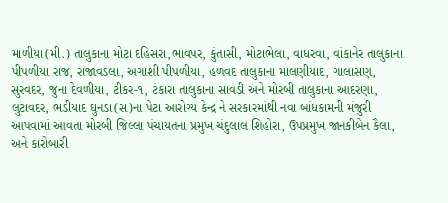માળીયા(મી.) તાલુકાના મોટા દહિસરા,ભાવપર, કુંતાસી, મોટાભેલા, વાધરવા, વાંકાનેર તાલુકાના પીપળીયા રાજ, રાજાવડલા, અગાશી પીપળીયા, હળવદ તાલુકાના માલણીયાદ, ગાલાસણ, સુરવદર, જુના દેવળીયા, ટીકર-૧, ટંકારા તાલુકાના સાવડી અને મોરબી તાલુકાના આદરણા, લુટાવદર, ભડીયાદ ઘુનડા(સ)ના પેટા આરોગ્ય કેન્દ્ર ને સરકારમાંથી નવા બાંધકામની મંજુરી આપવામાં આવતા મોરબી જિલ્લા પંચાયતના પ્રમુખ ચંદુલાલ શિહોરા, ઉપપ્રમુખ જાનકીબેન કૈલા, અને કારોબારી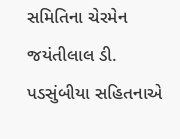સમિતિના ચેરમેન જયંતીલાલ ડી. પડસુંબીયા સહિતનાએ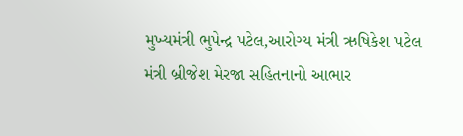મુખ્યમંત્રી ભુપેન્દ્ર પટેલ,આરોગ્ય મંત્રી ઋષિકેશ પટેલ મંત્રી બ્રીજેશ મેરજા સહિતનાનો આભાર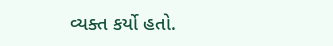વ્યક્ત કર્યો હતો.